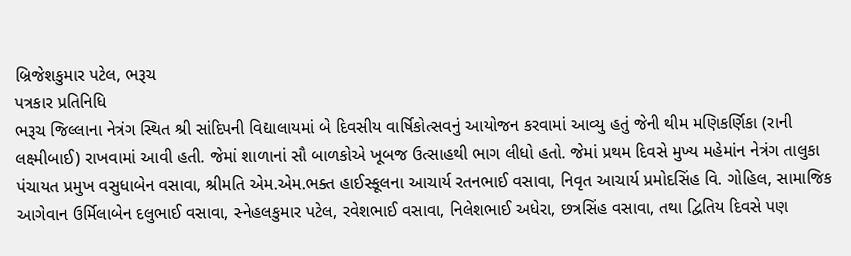બ્રિજેશકુમાર પટેલ, ભરૂચ
પત્રકાર પ્રતિનિધિ
ભરૂચ જિલ્લાના નેત્રંગ સ્થિત શ્રી સાંદિપની વિદ્યાલાયમાં બે દિવસીય વાર્ષિકોત્સવનું આયોજન કરવામાં આવ્યુ હતું જેની થીમ મણિકર્ણિકા (રાની લક્ષ્મીબાઈ) રાખવામાં આવી હતી. જેમાં શાળાનાં સૌ બાળકોએ ખૂબજ ઉત્સાહથી ભાગ લીધો હતો. જેમાં પ્રથમ દિવસે મુખ્ય મહેમાંન નેત્રંગ તાલુકા પંચાયત પ્રમુખ વસુધાબેન વસાવા, શ્રીમતિ એમ.એમ.ભક્ત હાઈસ્કૂલના આચાર્ય રતનભાઈ વસાવા, નિવૃત આચાર્ય પ્રમોદસિંહ વિ. ગોહિલ, સામાજિક આગેવાન ઉર્મિલાબેન દલુભાઈ વસાવા, સ્નેહલકુમાર પટેલ, રવેશભાઈ વસાવા, નિલેશભાઈ અધેરા, છત્રસિંહ વસાવા, તથા દ્વિતિય દિવસે પણ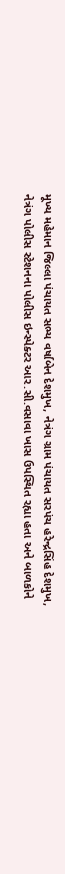મૂખ્ય મહેમાન જિલ્લા પંચાયત સભ્ય વર્ષાબેન દેશમુખ, નેત્રંગ ગ્રામ પંચાયત સરપંચ હરેન્દ્રસિંહ દેશમુખ, નેત્રંગ પોલીસ સ્ટેશનના પોલીસ ઇન્સ્પેક્ટર આર.સી.વસાવા ખાસ ઉપસ્થિત રહ્યા હતા અને બાળકોને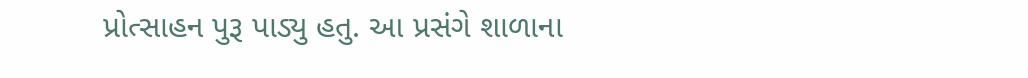પ્રોત્સાહન પુરૂ પાડ્યુ હતુ. આ પ્રસંગે શાળાના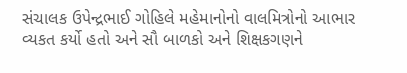સંચાલક ઉપેન્દ્રભાઈ ગોહિલે મહેમાનોનો વાલમિત્રોનો આભાર વ્યકત કર્યો હતો અને સૌ બાળકો અને શિક્ષકગણને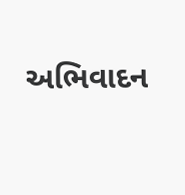અભિવાદન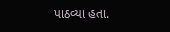પાઠવ્યા હતા.